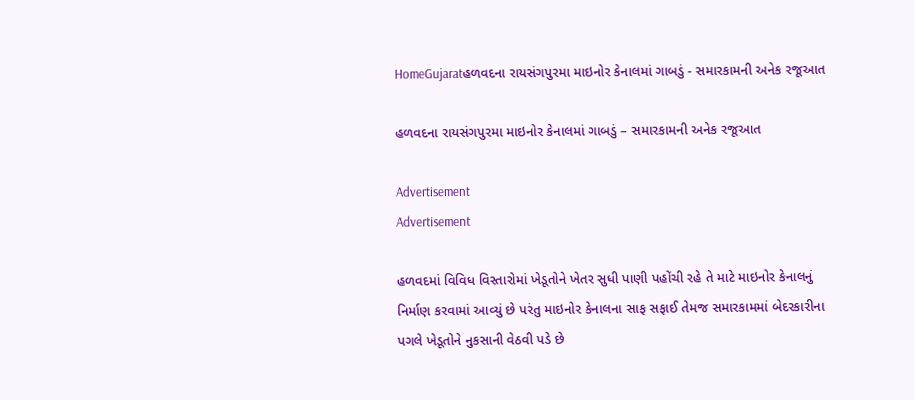HomeGujaratહળવદના રાયસંગપુરમા માઇનોર કેનાલમાં ગાબડું - સમારકામની અનેક રજૂઆત

હળવદના રાયસંગપુરમા માઇનોર કેનાલમાં ગાબડું – સમારકામની અનેક રજૂઆત

Advertisement
Advertisement

હળવદમાં વિવિધ વિસ્તારોમાં ખેડૂતોને ખેતર સુધી પાણી પહોંચી રહે તે માટે માઇનોર કેનાલનું નિર્માણ કરવામાં આવ્યું છે પરંતુ માઇનોર કેનાલના સાફ સફાઈ તેમજ સમારકામમાં બેદરકારીના પગલે ખેડૂતોને નુકસાની વેઠવી પડે છે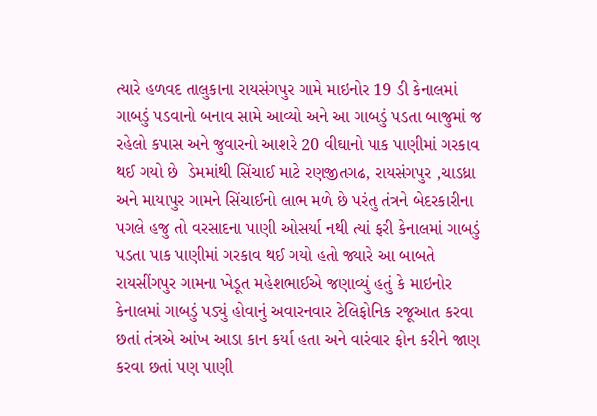ત્યારે હળવદ તાલુકાના રાયસંગપુર ગામે માઇનોર 19 ડી કેનાલમાં ગાબડું પડવાનો બનાવ સામે આવ્યો અને આ ગાબડું પડતા બાજુમાં જ રહેલો કપાસ અને જુવારનો આશરે 20 વીઘાનો પાક પાણીમાં ગરકાવ થઈ ગયો છે  ડેમમાંથી સિંચાઈ માટે રણજીતગઢ, રાયસંગપુર ,ચાડધ્રા અને માયાપુર ગામને સિંચાઈનો લાભ મળે છે પરંતુ તંત્રને બેદરકારીના પગલે હજુ તો વરસાદના પાણી ઓસર્યા નથી ત્યાં ફરી કેનાલમાં ગાબડું પડતા પાક પાણીમાં ગરકાવ થઈ ગયો હતો જ્યારે આ બાબતે રાયસીંગપુર ગામના ખેડૂત મહેશભાઈએ જણાવ્યું હતું કે માઇનોર કેનાલમાં ગાબડું પડ્યું હોવાનું અવારનવાર ટેલિફોનિક રજૂઆત કરવા છતાં તંત્રએ આંખ આડા કાન કર્યા હતા અને વારંવાર ફોન કરીને જાણ કરવા છતાં પણ પાણી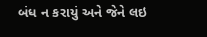બંધ ન કરાયું અને જેને લઇ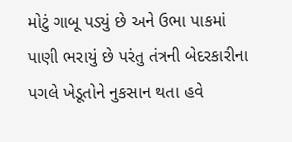મોટું ગાબૂ પડ્યું છે અને ઉભા પાકમાં પાણી ભરાયું છે પરંતુ તંત્રની બેદરકારીના પગલે ખેડૂતોને નુકસાન થતા હવે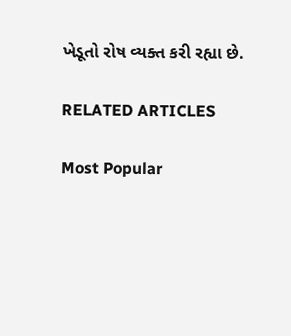ખેડૂતો રોષ વ્યક્ત કરી રહ્યા છે.

RELATED ARTICLES

Most Popular